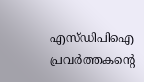എസ്ഡിപിഐ പ്രവർത്തകന്റെ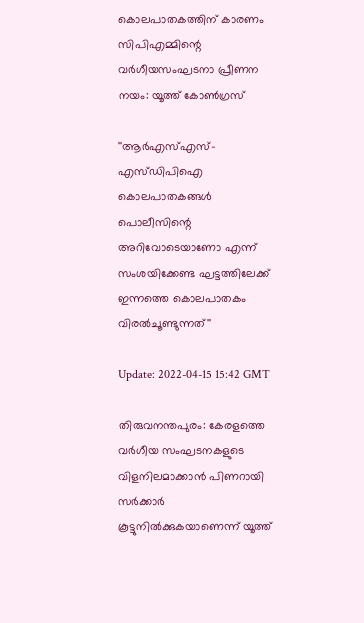കൊലപാതകത്തിന് കാരണം സിപിഎമ്മിന്റെ വർഗീയസംഘടനാ പ്രീണന നയം: യൂത്ത് കോൺഗ്രസ്

''ആർഎസ്എസ്-എസ്ഡിപിഐ കൊലപാതകങ്ങൾ പൊലീസിന്റെ അറിവോടെയാണോ എന്ന് സംശയിക്കേണ്ട ഘട്ടത്തിലേക്ക് ഇന്നത്തെ കൊലപാതകം വിരൽചൂണ്ടുന്നത്''

Update: 2022-04-15 15:42 GMT

തിരുവനന്തപുരം: കേരളത്തെ വർഗീയ സംഘടനകളുടെ വിളനിലമാക്കാൻ പിണറായി സർക്കാർ കൂട്ടുനിൽക്കുകയാണെന്ന് യൂത്ത്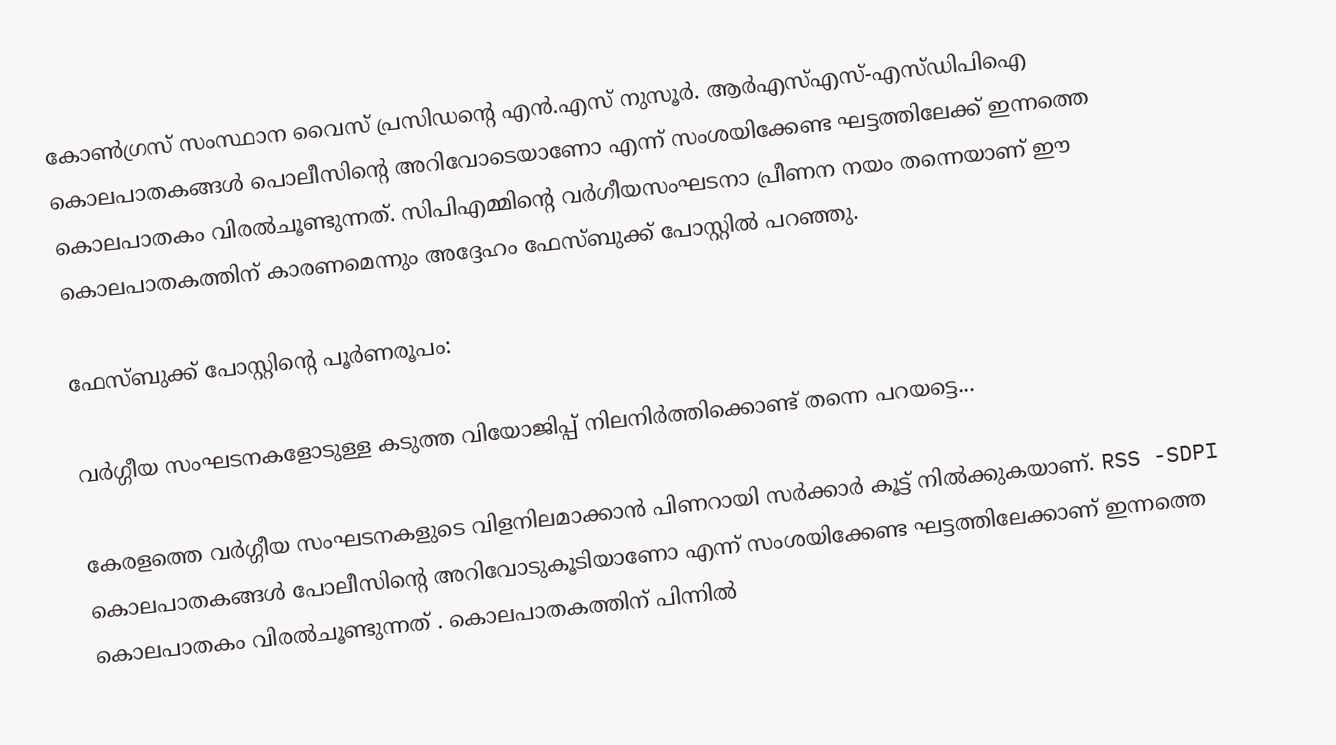കോൺഗ്രസ് സംസ്ഥാന വൈസ് പ്രസിഡന്റെ എൻ.എസ് നുസൂർ. ആർഎസ്എസ്-എസ്ഡിപിഐ കൊലപാതകങ്ങൾ പൊലീസിന്റെ അറിവോടെയാണോ എന്ന് സംശയിക്കേണ്ട ഘട്ടത്തിലേക്ക് ഇന്നത്തെ കൊലപാതകം വിരൽചൂണ്ടുന്നത്. സിപിഎമ്മിന്റെ വർഗീയസംഘടനാ പ്രീണന നയം തന്നെയാണ് ഈ കൊലപാതകത്തിന് കാരണമെന്നും അദ്ദേഹം ഫേസ്ബുക്ക് പോസ്റ്റിൽ പറഞ്ഞു.

ഫേസ്ബുക്ക് പോസ്റ്റിന്റെ പൂർണരൂപം:

വർഗ്ഗീയ സംഘടനകളോടുള്ള കടുത്ത വിയോജിപ്പ് നിലനിർത്തിക്കൊണ്ട് തന്നെ പറയട്ടെ...

കേരളത്തെ വർഗ്ഗീയ സംഘടനകളുടെ വിളനിലമാക്കാൻ പിണറായി സർക്കാർ കൂട്ട് നിൽക്കുകയാണ്. RSS -SDPI കൊലപാതകങ്ങൾ പോലീസിന്റെ അറിവോടുകൂടിയാണോ എന്ന് സംശയിക്കേണ്ട ഘട്ടത്തിലേക്കാണ് ഇന്നത്തെ കൊലപാതകം വിരൽചൂണ്ടുന്നത് . കൊലപാതകത്തിന് പിന്നിൽ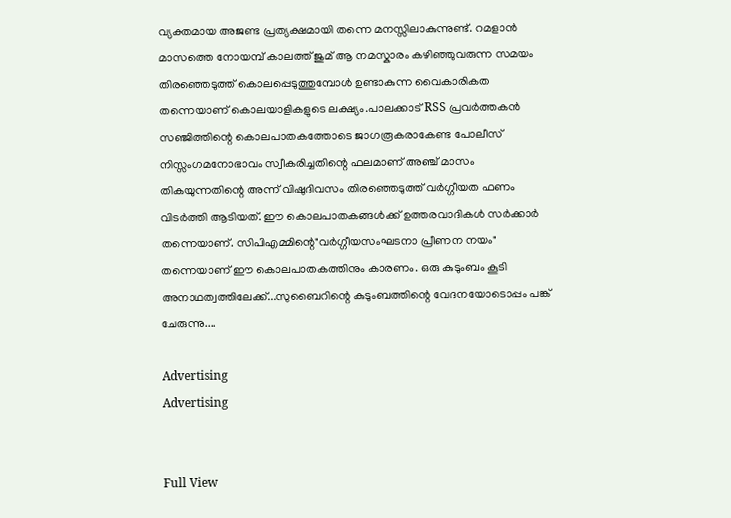വ്യക്തമായ അജണ്ട പ്രത്യക്ഷമായി തന്നെ മനസ്സിലാകുന്നുണ്ട്. റമളാൻ മാസത്തെ നോയമ്പ് കാലത്ത് ജുമ് ആ നമസ്കാരം കഴിഞ്ഞുവരുന്ന സമയം തിരഞ്ഞെടുത്ത് കൊലപ്പെടുത്തുമ്പോൾ ഉണ്ടാകുന്ന വൈകാരികത തന്നെയാണ് കൊലയാളികളുടെ ലക്ഷ്യം.പാലക്കാട്‌ RSS പ്രവർത്തകൻ സഞ്ജിത്തിന്റെ കൊലപാതകത്തോടെ ജാഗരൂകരാകേണ്ട പോലീസ് നിസ്സംഗമനോഭാവം സ്വീകരിച്ചതിന്റെ ഫലമാണ് അഞ്ച് മാസം തികയുന്നതിന്റെ അന്ന് വിഷുദിവസം തിരഞ്ഞെടുത്ത് വർഗ്ഗീയത ഫണം വിടർത്തി ആടിയത്. ഈ കൊലപാതകങ്ങൾക്ക് ഉത്തരവാദികൾ സർക്കാർ തന്നെയാണ്. സിപിഎമ്മിന്റെ"വർഗ്ഗീയസംഘടനാ പ്രീണന നയം" തന്നെയാണ് ഈ കൊലപാതകത്തിനും കാരണം. ഒരു കുടുംബം കൂടി അനാഥത്വത്തിലേക്ക്...സുബൈറിന്റെ കുടുംബത്തിന്റെ വേദനയോടൊപ്പം പങ്ക് ചേരുന്നു....

Advertising
Advertising


Full View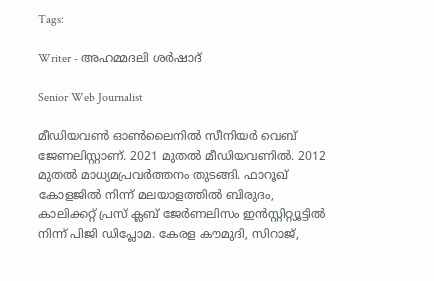Tags:

Writer - അഹമ്മദലി ശര്‍ഷാദ്

Senior Web Journalist

മീഡിയവൺ ഓൺലൈനിൽ സീനിയർ വെബ് ജേണലിസ്റ്റാണ്. 2021 മുതൽ മീഡിയവണിൽ. 2012 മുതൽ മാധ്യമപ്രവർത്തനം തുടങ്ങി. ഫാറൂഖ് കോളജിൽ നിന്ന് മലയാളത്തിൽ ബിരുദം, കാലിക്കറ്റ് പ്രസ് ക്ലബ് ജേർണലിസം ഇൻസ്റ്റിറ്റ്യൂട്ടിൽ നിന്ന് പിജി ഡിപ്ലോമ. കേരള കൗമുദി, സിറാജ്,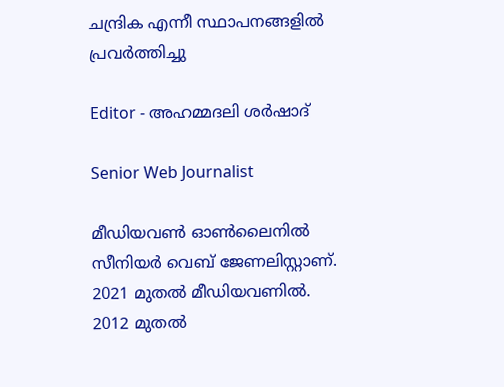ചന്ദ്രിക എന്നീ സ്ഥാപനങ്ങളിൽ പ്രവർത്തിച്ചു

Editor - അഹമ്മദലി ശര്‍ഷാദ്

Senior Web Journalist

മീഡിയവൺ ഓൺലൈനിൽ സീനിയർ വെബ് ജേണലിസ്റ്റാണ്. 2021 മുതൽ മീഡിയവണിൽ. 2012 മുതൽ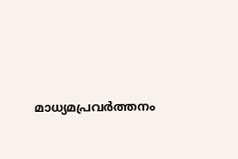മാധ്യമപ്രവർത്തനം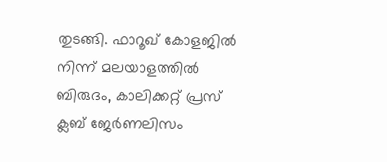തുടങ്ങി. ഫാറൂഖ് കോളജിൽ നിന്ന് മലയാളത്തിൽ ബിരുദം, കാലിക്കറ്റ് പ്രസ് ക്ലബ് ജേർണലിസം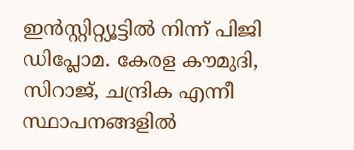ഇൻസ്റ്റിറ്റ്യൂട്ടിൽ നിന്ന് പിജി ഡിപ്ലോമ. കേരള കൗമുദി, സിറാജ്, ചന്ദ്രിക എന്നീ സ്ഥാപനങ്ങളിൽ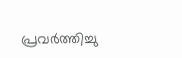പ്രവർത്തിച്ചു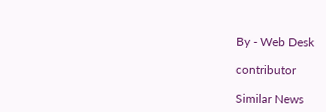By - Web Desk

contributor

Similar News